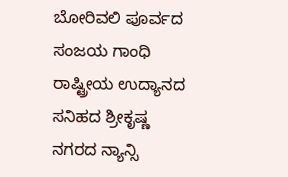ಬೋರಿವಲಿ ಪೂರ್ವದ ಸಂಜಯ ಗಾಂಧಿ ರಾಷ್ಟ್ರೀಯ ಉದ್ಯಾನದ ಸನಿಹದ ಶ್ರೀಕೃಷ್ಣ ನಗರದ ನ್ಯಾನ್ಸಿ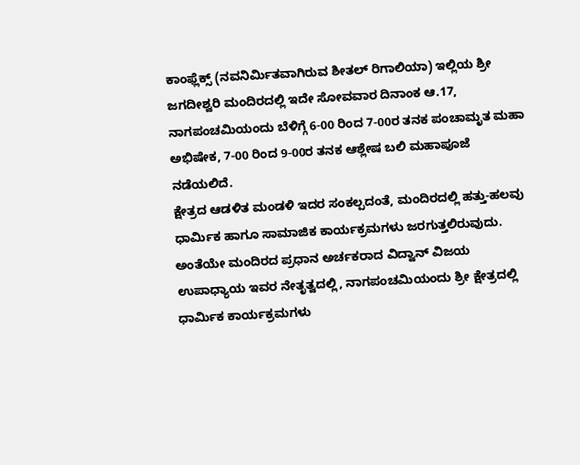ಕಾಂಫ್ಲೆಕ್ಸ್ (ನವನಿರ್ಮಿತವಾಗಿರುವ ಶೀತಲ್ ರಿಗಾಲಿಯಾ) ಇಲ್ಲಿಯ ಶ್ರೀ ಜಗದೀಶ್ವರಿ ಮಂದಿರದಲ್ಲಿ ಇದೇ ಸೋವವಾರ ದಿನಾಂಕ ಆ.17, ನಾಗಪಂಚಮಿಯಂದು ಬೆಳಿಗ್ಗೆ 6-00 ರಿಂದ 7-00ರ ತನಕ ಪಂಚಾಮೃತ ಮಹಾ ಅಭಿಷೇಕ, 7-00 ರಿಂದ 9-00ರ ತನಕ ಆಶ್ಲೇಷ ಬಲಿ ಮಹಾಪೂಜೆ ನಡೆಯಲಿದೆ.
ಕ್ಷೇತ್ರದ ಆಡಳಿತ ಮಂಡಳಿ ಇದರ ಸಂಕಲ್ಪದಂತೆ, ಮಂದಿರದಲ್ಲಿ ಹತ್ತು-ಹಲವು ಧಾರ್ಮಿಕ ಹಾಗೂ ಸಾಮಾಜಿಕ ಕಾರ್ಯಕ್ರಮಗಳು ಜರಗುತ್ತಲಿರುವುದು. ಅಂತೆಯೇ ಮಂದಿರದ ಪ್ರಧಾನ ಅರ್ಚಕರಾದ ವಿದ್ವಾನ್ ವಿಜಯ ಉಪಾಧ್ಯಾಯ ಇವರ ನೇತೃತ್ವದಲ್ಲಿ, ನಾಗಪಂಚಮಿಯಂದು ಶ್ರೀ ಕ್ಷೇತ್ರದಲ್ಲಿ ಧಾರ್ಮಿಕ ಕಾರ್ಯಕ್ರಮಗಳು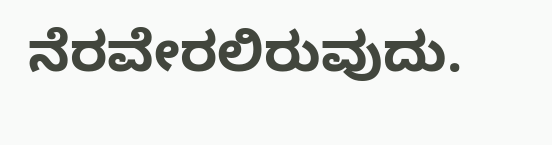ನೆರವೇರಲಿರುವುದು.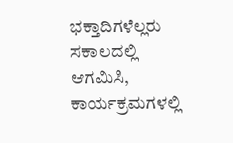ಭಕ್ತಾದಿಗಳೆಲ್ಲರು ಸಕಾಲದಲ್ಲಿ ಆಗಮಿಸಿ, ಕಾರ್ಯಕ್ರಮಗಳಲ್ಲಿ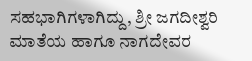ಸಹಭಾಗಿಗಳಾಗಿದ್ದು, ಶ್ರೀ ಜಗದೀಶ್ವರಿ ಮಾತೆಯ ಹಾಗೂ ನಾಗದೇವರ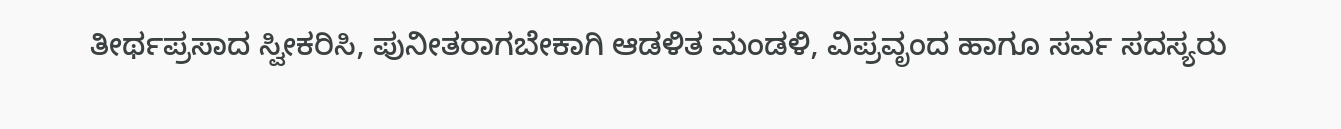ತೀರ್ಥಪ್ರಸಾದ ಸ್ವೀಕರಿಸಿ, ಪುನೀತರಾಗಬೇಕಾಗಿ ಆಡಳಿತ ಮಂಡಳಿ, ವಿಪ್ರವೃಂದ ಹಾಗೂ ಸರ್ವ ಸದಸ್ಯರು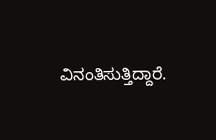ವಿನಂತಿಸುತ್ತಿದ್ದಾರೆ.